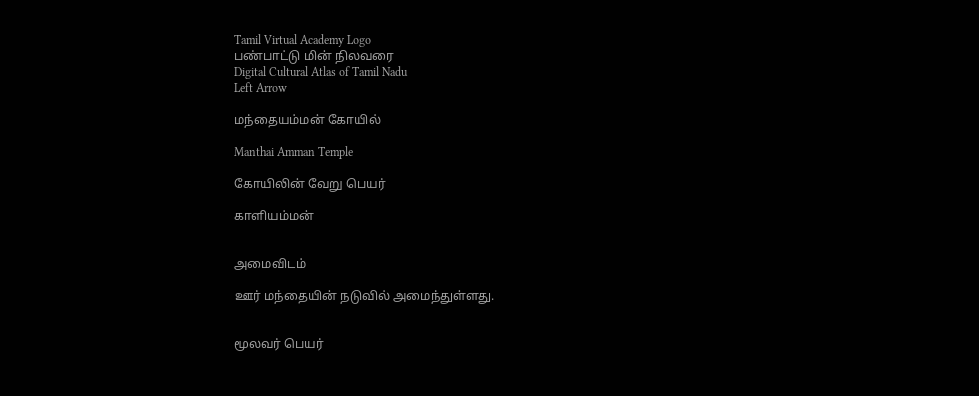Tamil Virtual Academy Logo
பண்பாட்டு மின் நிலவரை
Digital Cultural Atlas of Tamil Nadu
Left Arrow

மந்தையம்மன் கோயில்

Manthai Amman Temple

கோயிலின் வேறு பெயர்

காளியம்மன்


அமைவிடம்

ஊர் மந்தையின் நடுவில் அமைந்துள்ளது.


மூலவர் பெயர்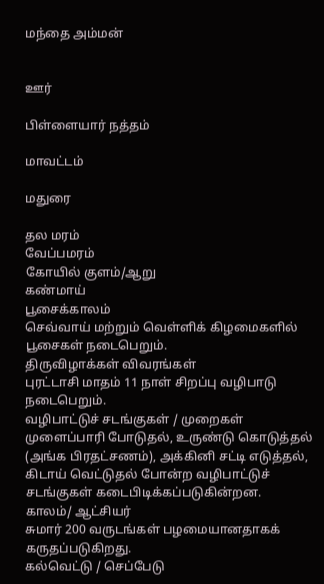மந்தை அம்மன்


ஊர்

பிள்ளையார் நத்தம்

மாவட்டம்

மதுரை

தல மரம்
வேப்பமரம்
கோயில் குளம்/ஆறு
கண்மாய்
பூசைக்காலம்
செவ்வாய் மற்றும் வெள்ளிக் கிழமைகளில் பூசைகள் நடைபெறும்.
திருவிழாக்கள் விவரங்கள்
புரட்டாசி மாதம் 11 நாள் சிறப்பு வழிபாடு நடைபெறும்.
வழிபாட்டுச் சடங்குகள் / முறைகள்
முளைப்பாரி போடுதல், உருண்டு கொடுத்தல் (அங்க பிரதட்சணம்), அக்கினி சட்டி எடுத்தல், கிடாய் வெட்டுதல் போன்ற வழிபாட்டுச் சடங்குகள் கடைபிடிக்கப்படுகின்றன.
காலம்/ ஆட்சியர்
சுமார் 200 வருடங்கள் பழமையானதாகக் கருதப்படுகிறது.
கல்வெட்டு / செப்பேடு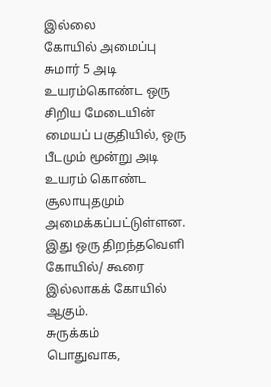இல்லை
கோயில் அமைப்பு
சுமார் 5 அடி உயரம்கொண்ட ஒரு சிறிய மேடையின் மையப் பகுதியில், ஒரு பீடமும் மூன்று அடி உயரம் கொண்ட சூலாயுதமும் அமைக்கப்பட்டுள்ளன. இது ஒரு திறந்தவெளி கோயில்/ கூரை இல்லாகக் கோயில் ஆகும்.
சுருக்கம்
பொதுவாக,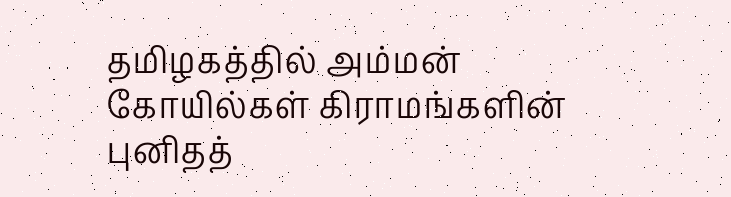தமிழகத்தில் அம்மன் கோயில்கள் கிராமங்களின் புனிதத்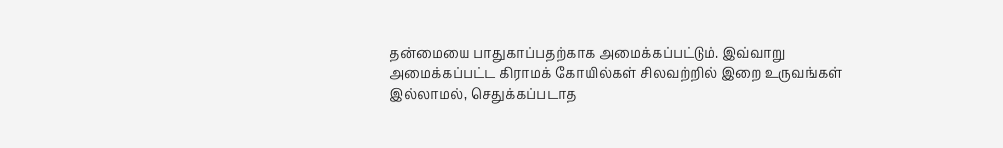தன்மையை பாதுகாப்பதற்காக அமைக்கப்பட்டும். இவ்வாறு அமைக்கப்பட்ட கிராமக் கோயில்கள் சிலவற்றில் இறை உருவங்கள் இல்லாமல், செதுக்கப்படாத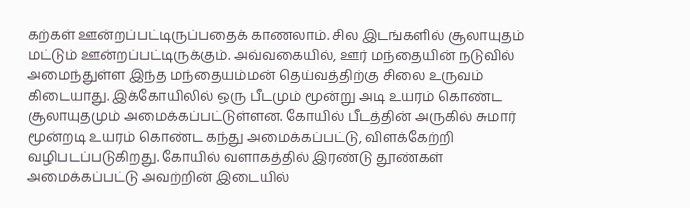கற்கள் ஊன்றப்பட்டிருப்பதைக் காணலாம். சில இடங்களில் சூலாயுதம் மட்டும் ஊன்றப்பட்டிருக்கும். அவ்வகையில், ஊர் மந்தையின் நடுவில் அமைந்துள்ள இந்த மந்தையம்மன் தெய்வத்திற்கு சிலை உருவம் கிடையாது. இக்கோயிலில் ஒரு பீடமும் மூன்று அடி உயரம் கொண்ட சூலாயுதமும் அமைக்கப்பட்டுள்ளன. கோயில் பீடத்தின் அருகில் சுமார் மூன்றடி உயரம் கொண்ட கந்து அமைக்கப்பட்டு, விளக்கேற்றி வழிபடப்படுகிறது. கோயில் வளாகத்தில் இரண்டு தூண்கள் அமைக்கப்பட்டு அவற்றின் இடையில்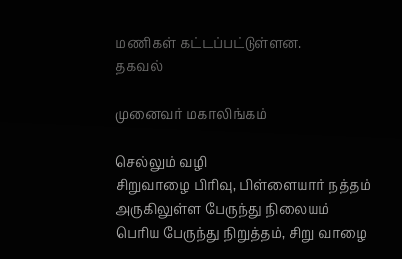மணிகள் கட்டப்பட்டுள்ளன.
தகவல்

முனைவர் மகாலிங்கம்

செல்லும் வழி
சிறுவாழை பிரிவு, பிள்ளையார் நத்தம்
அருகிலுள்ள பேருந்து நிலையம்
பெரிய பேருந்து நிறுத்தம், சிறு வாழை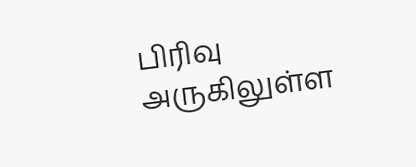பிரிவு
அருகிலுள்ள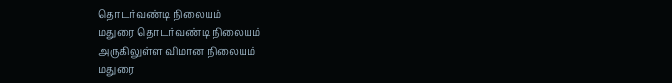தொடர்வண்டி நிலையம்
மதுரை தொடர்வண்டி நிலையம்
அருகிலுள்ள விமான நிலையம்
மதுரை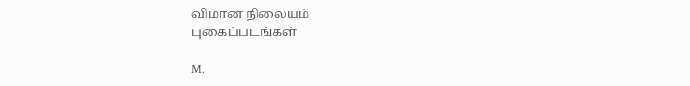விமான நிலையம்
புகைப்படங்கள்

M.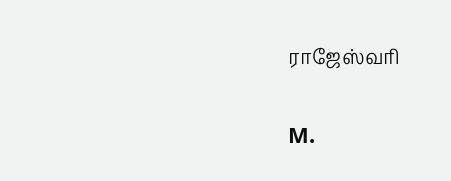ராஜேஸ்வரி

M.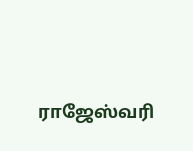ராஜேஸ்வரி